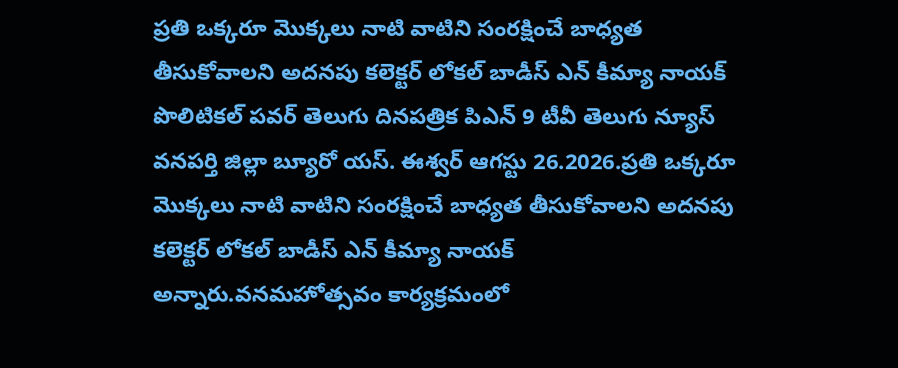ప్రతి ఒక్కరూ మొక్కలు నాటి వాటిని సంరక్షించే బాధ్యత తీసుకోవాలని అదనపు కలెక్టర్ లోకల్ బాడీస్ ఎన్ కీమ్యా నాయక్
పొలిటికల్ పవర్ తెలుగు దినపత్రిక పిఎన్ 9 టీవీ తెలుగు న్యూస్ వనపర్తి జిల్లా బ్యూరో యస్. ఈశ్వర్ ఆగస్టు 26.2026.ప్రతి ఒక్కరూ మొక్కలు నాటి వాటిని సంరక్షించే బాధ్యత తీసుకోవాలని అదనపు కలెక్టర్ లోకల్ బాడీస్ ఎన్ కీమ్యా నాయక్ అన్నారు.వనమహోత్సవం కార్యక్రమంలో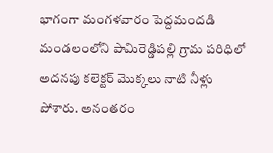భాగంగా మంగళవారం పెద్దమందడి మండలంలోని పామిరెడ్డిపల్లి గ్రామ పరిధిలో అదనపు కలెక్టర్ మొక్కలు నాటి నీళ్లు పోశారు. అనంతరం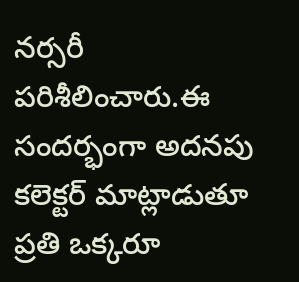నర్సరీ పరిశీలించారు.ఈ సందర్భంగా అదనపు కలెక్టర్ మాట్లాడుతూ ప్రతి ఒక్కరూ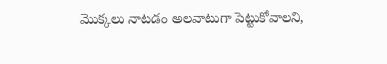మొక్కలు నాటడం అలవాటుగా పెట్టుకోవాలని,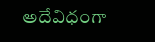అదేవిధంగా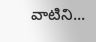వాటిని...